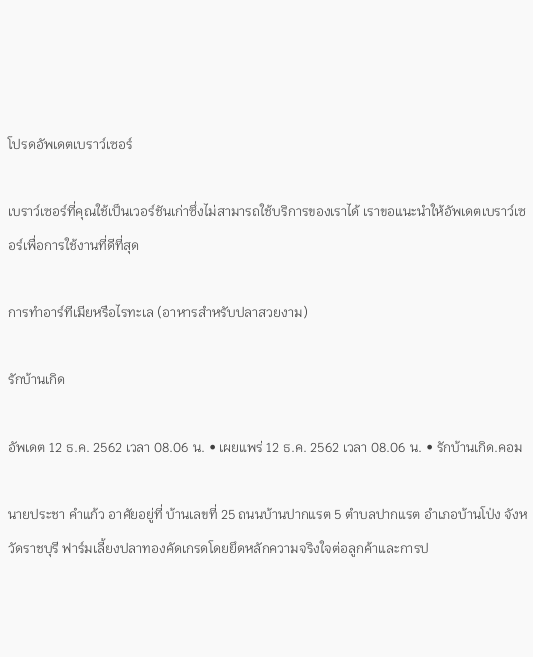โปรดอัพเดตเบราว์เซอร์

เบราว์เซอร์ที่คุณใช้เป็นเวอร์ชันเก่าซึ่งไม่สามารถใช้บริการของเราได้ เราขอแนะนำให้อัพเดตเบราว์เซอร์เพื่อการใช้งานที่ดีที่สุด

การทำอาร์ทีเมียหรือไรทะเล (อาหารสำหรับปลาสวยงาม)

รักบ้านเกิด

อัพเดต 12 ธ.ค. 2562 เวลา 08.06 น. • เผยแพร่ 12 ธ.ค. 2562 เวลา 08.06 น. • รักบ้านเกิด.คอม

นายประชา คำแก้ว อาศัยอยู่ที่ บ้านเลขที่ 25 ถนนบ้านปากแรต 5 ตำบลปากแรต อำเภอบ้านโป่ง จังหวัดราชบุรี ฟาร์มเลี้ยงปลาทองคัดเกรดโดยยึดหลักความจริงใจต่อลูกค้าและการป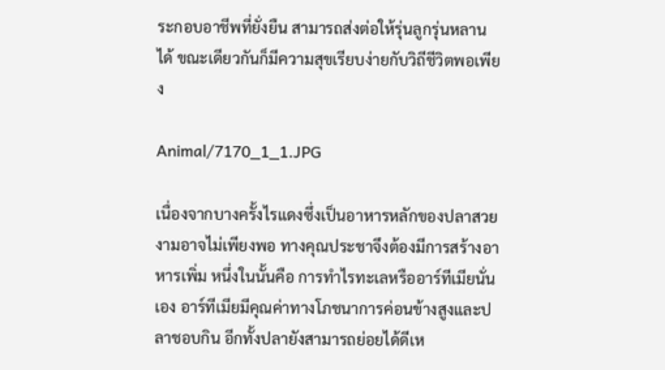ระกอบอาชีพที่ยั่งยืน สามารถส่งต่อให้รุ่นลูกรุ่นหลานได้ ขณะเดียวกันก็มีความสุขเรียบง่ายกับวิถีชีวิตพอเพียง

Animal/7170_1_1.JPG

เนื่องจากบางครั้งไรแดงซึ่งเป็นอาหารหลักของปลาสวยงามอาจไม่เพียงพอ ทางคุณประชาจึงต้องมีการสร้างอาหารเพิ่ม หนึ่งในนั้นคือ การทำไรทะเลหรืออาร์ทีเมียนั่นเอง อาร์ทีเมียมีคุณค่าทางโภชนาการค่อนข้างสูงและปลาชอบกิน อีกทั้งปลายังสามารถย่อยได้ดีเห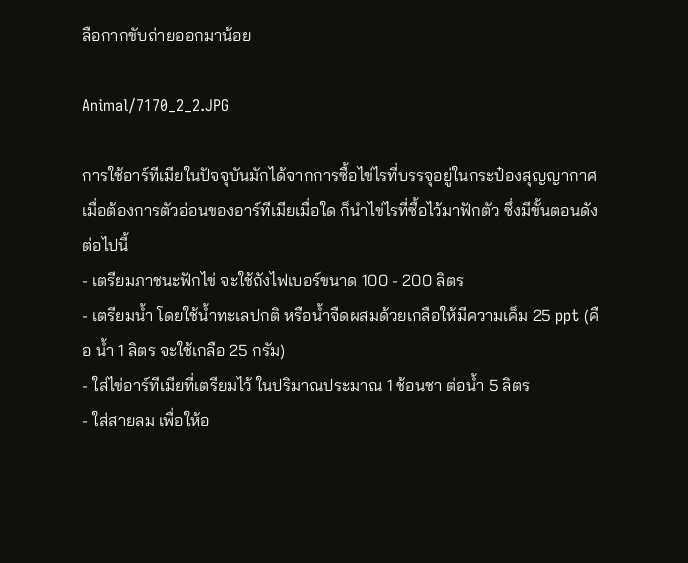ลือกากขับถ่ายออกมาน้อย

Animal/7170_2_2.JPG

การใช้อาร์ทีเมียในปัจจุบันมักได้จากการซื้อไข่ไรที่บรรจุอยู่ในกระป๋องสุญญากาศ เมื่อต้องการตัวอ่อนของอาร์ทีเมียเมื่อใด ก็นำไข่ไรที่ซื้อไว้มาฟักตัว ซึ่งมีขั้นตอนดังต่อไปนี้
- เตรียมภาชนะฟักไข่ จะใช้ถังไฟเบอร์ขนาด 100 - 200 ลิตร
- เตรียมน้ำ โดยใช้น้ำทะเลปกติ หรือน้ำจืดผสมด้วยเกลือให้มีความเค็ม 25 ppt (คือ น้ำ 1 ลิตร จะใช้เกลือ 25 กรัม)
- ใส่ไข่อาร์ทีเมียที่เตรียมไว้ ในปริมาณประมาณ 1 ช้อนชา ต่อน้ำ 5 ลิตร
- ใส่สายลม เพื่อให้อ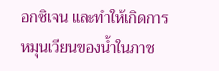อกซิเจน และทำให้เกิดการหมุนเวียนของน้ำในภาช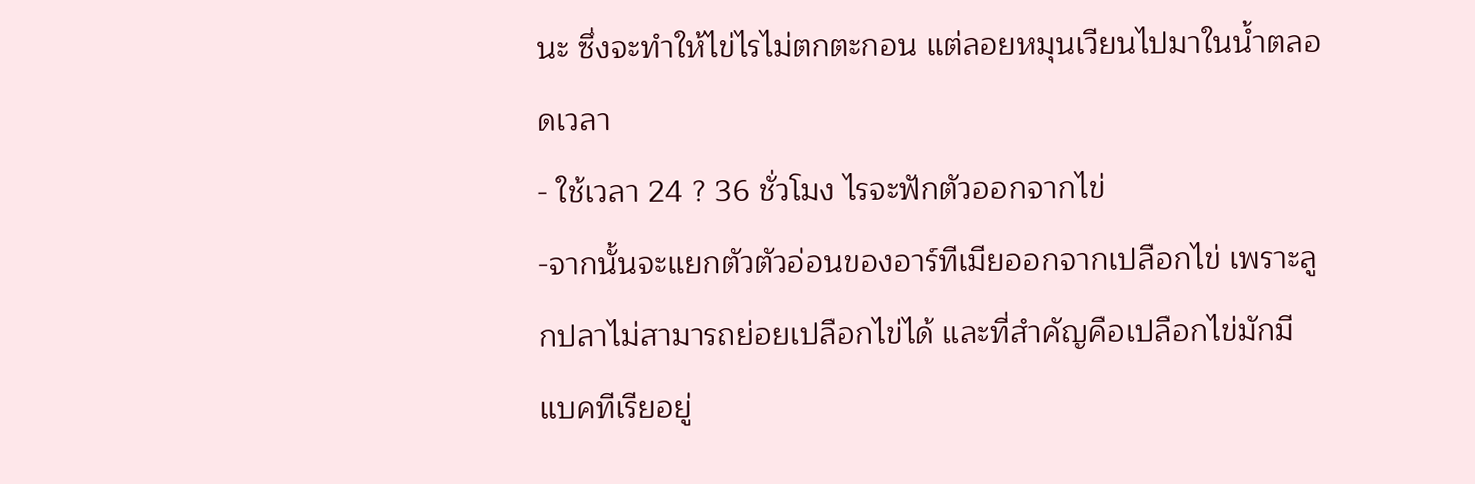นะ ซึ่งจะทำให้ไข่ไรไม่ตกตะกอน แต่ลอยหมุนเวียนไปมาในน้ำตลอดเวลา
- ใช้เวลา 24 ? 36 ชั่วโมง ไรจะฟักตัวออกจากไข่
-จากนั้นจะแยกตัวตัวอ่อนของอาร์ทีเมียออกจากเปลือกไข่ เพราะลูกปลาไม่สามารถย่อยเปลือกไข่ได้ และที่สำคัญคือเปลือกไข่มักมีแบคทีเรียอยู่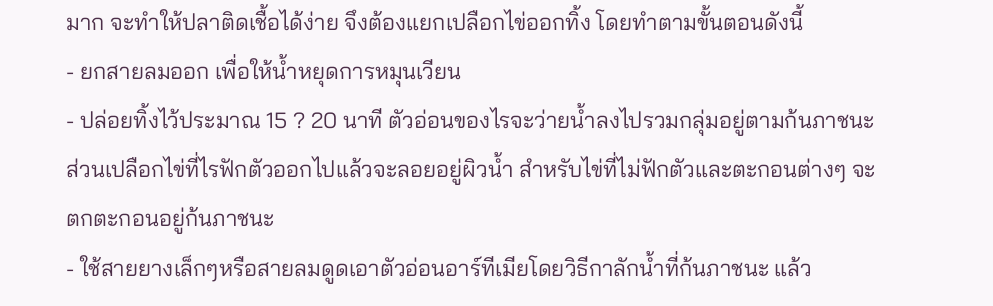มาก จะทำให้ปลาติดเชื้อได้ง่าย จึงต้องแยกเปลือกไข่ออกทิ้ง โดยทำตามขั้นตอนดังนี้
- ยกสายลมออก เพื่อให้น้ำหยุดการหมุนเวียน
- ปล่อยทิ้งไว้ประมาณ 15 ? 20 นาที ตัวอ่อนของไรจะว่ายน้ำลงไปรวมกลุ่มอยู่ตามก้นภาชนะ ส่วนเปลือกไข่ที่ไรฟักตัวออกไปแล้วจะลอยอยู่ผิวน้ำ สำหรับไข่ที่ไม่ฟักตัวและตะกอนต่างๆ จะตกตะกอนอยู่ก้นภาชนะ
- ใช้สายยางเล็กๆหรือสายลมดูดเอาตัวอ่อนอาร์ทีเมียโดยวิธีกาลักน้ำที่ก้นภาชนะ แล้ว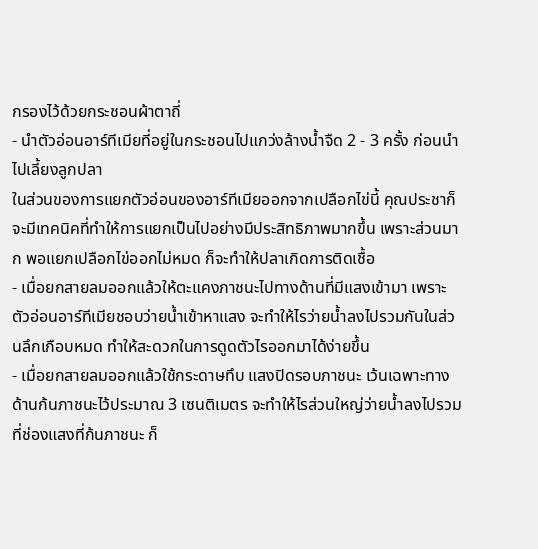กรองไว้ด้วยกระชอนผ้าตาถี่
- นำตัวอ่อนอาร์ทีเมียที่อยู่ในกระชอนไปแกว่งล้างน้ำจืด 2 - 3 ครั้ง ก่อนนำไปเลี้ยงลูกปลา
ในส่วนของการแยกตัวอ่อนของอาร์ทีเมียออกจากเปลือกไข่นี้ คุณประชาก็จะมีเทคนิคที่ทำให้การแยกเป็นไปอย่างมีประสิทธิภาพมากขึ้น เพราะส่วนมาก พอแยกเปลือกไข่ออกไม่หมด ก็จะทำให้ปลาเกิดการติดเชื้อ
- เมื่อยกสายลมออกแล้วให้ตะแคงภาชนะไปทางด้านที่มีแสงเข้ามา เพราะตัวอ่อนอาร์ทีเมียชอบว่ายน้ำเข้าหาแสง จะทำให้ไรว่ายน้ำลงไปรวมกันในส่วนลึกเกือบหมด ทำให้สะดวกในการดูดตัวไรออกมาได้ง่ายขึ้น
- เมื่อยกสายลมออกแล้วใช้กระดาษทึบ แสงปิดรอบภาชนะ เว้นเฉพาะทางด้านก้นภาชนะไว้ประมาณ 3 เซนติเมตร จะทำให้ไรส่วนใหญ่ว่ายน้ำลงไปรวมที่ช่องแสงที่ก้นภาชนะ ก็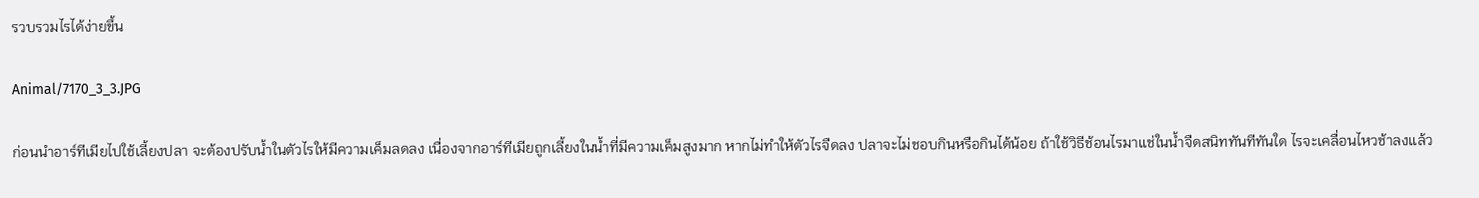รวบรวมไรได้ง่ายขึ้น

Animal/7170_3_3.JPG

ก่อนนำอาร์ทีเมียไปใช้เลี้ยงปลา จะต้องปรับน้ำในตัวไรให้มีความเค็มลดลง เนื่องจากอาร์ทีเมียถูกเลี้ยงในน้ำที่มีความเค็มสูงมาก หากไม่ทำให้ตัวไรจืดลง ปลาจะไม่ชอบกินหรือกินได้น้อย ถ้าใช้วิธีช้อนไรมาแช่ในน้ำจืดสนิททันทีทันใด ไรจะเคลื่อนไหวช้าลงแล้ว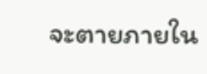จะตายภายใน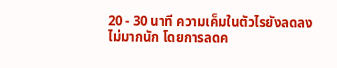20 - 30 นาที ความเค็มในตัวไรยังลดลงไม่มากนัก โดยการลดค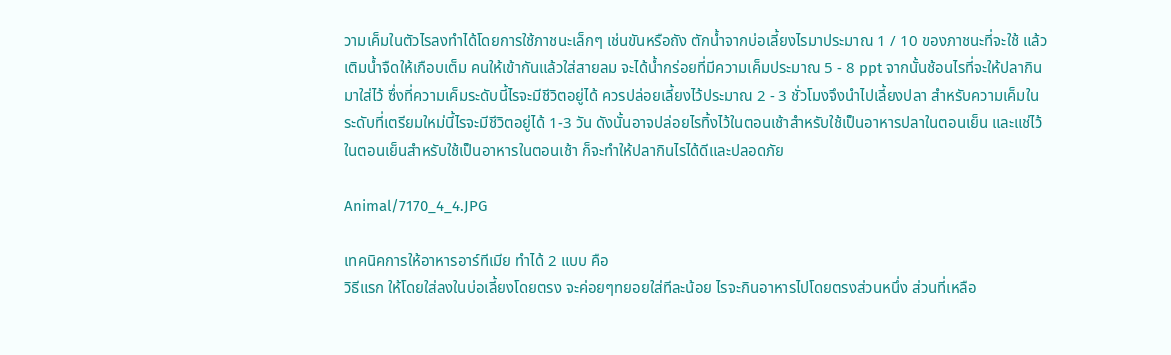วามเค็มในตัวไรลงทำได้โดยการใช้ภาชนะเล็กๆ เช่นขันหรือถัง ตักน้ำจากบ่อเลี้ยงไรมาประมาณ 1 / 10 ของภาชนะที่จะใช้ แล้วเติมน้ำจืดให้เกือบเต็ม คนให้เข้ากันแล้วใส่สายลม จะได้น้ำกร่อยที่มีความเค็มประมาณ 5 - 8 ppt จากนั้นช้อนไรที่จะให้ปลากินมาใส่ไว้ ซึ่งที่ความเค็มระดับนี้ไรจะมีชีวิตอยู่ได้ ควรปล่อยเลี้ยงไว้ประมาณ 2 - 3 ชั่วโมงจึงนำไปเลี้ยงปลา สำหรับความเค็มในระดับที่เตรียมใหม่นี้ไรจะมีชีวิตอยู่ได้ 1-3 วัน ดังนั้นอาจปล่อยไรทิ้งไว้ในตอนเช้าสำหรับใช้เป็นอาหารปลาในตอนเย็น และแช่ไว้ในตอนเย็นสำหรับใช้เป็นอาหารในตอนเช้า ก็จะทำให้ปลากินไรได้ดีและปลอดภัย

Animal/7170_4_4.JPG

เทคนิคการให้อาหารอาร์ทีเมีย ทำได้ 2 แบบ คือ
วิธีแรก ให้โดยใส่ลงในบ่อเลี้ยงโดยตรง จะค่อยๆทยอยใส่ทีละน้อย ไรจะกินอาหารไปโดยตรงส่วนหนึ่ง ส่วนที่เหลือ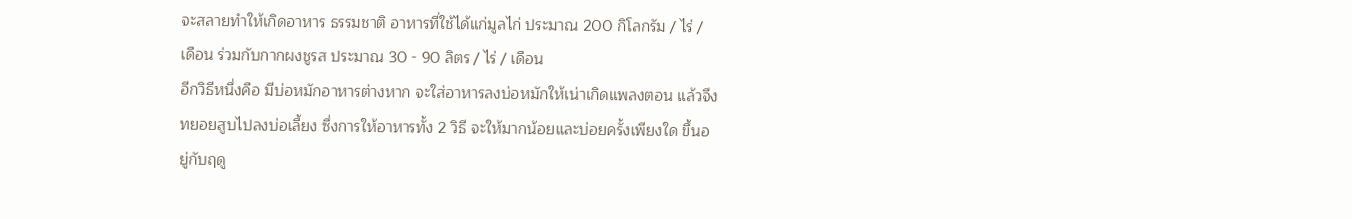จะสลายทำให้เกิดอาหาร ธรรมชาติ อาหารที่ใช้ได้แก่มูลไก่ ประมาณ 200 กิโลกรัม / ไร่ / เดือน ร่วมกับกากผงชูรส ประมาณ 30 - 90 ลิตร / ไร่ / เดือน
อีกวิธีหนึ่งคือ มีบ่อหมักอาหารต่างหาก จะใส่อาหารลงบ่อหมักให้เน่าเกิดแพลงตอน แล้วจึงทยอยสูบไปลงบ่อเลี้ยง ซึ่งการให้อาหารทั้ง 2 วิธี จะให้มากน้อยและบ่อยครั้งเพียงใด ขึ้นอยู่กับฤดู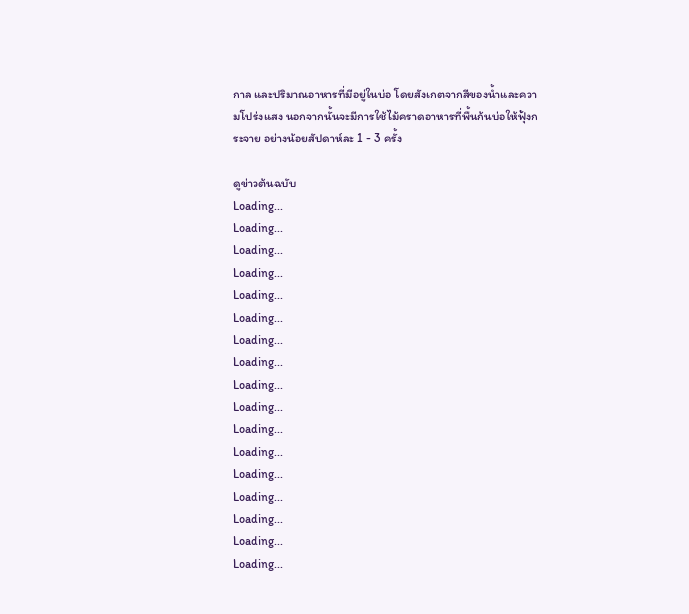กาล และปริมาณอาหารที่มีอยู่ในบ่อ โดยสังเกตจากสีของน้ำและความโปร่งแสง นอกจากนั้นจะมีการใช้ไม้คราดอาหารที่พื้นก้นบ่อให้ฟุ้งกระจาย อย่างน้อยสัปดาห์ละ 1 - 3 ครั้ง

ดูข่าวต้นฉบับ
Loading...
Loading...
Loading...
Loading...
Loading...
Loading...
Loading...
Loading...
Loading...
Loading...
Loading...
Loading...
Loading...
Loading...
Loading...
Loading...
Loading...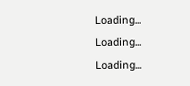Loading...
Loading...
Loading...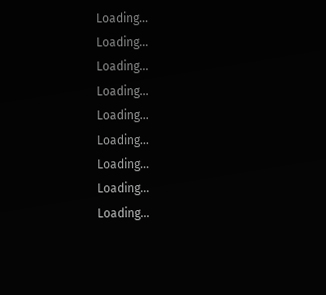Loading...
Loading...
Loading...
Loading...
Loading...
Loading...
Loading...
Loading...
Loading...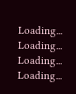Loading...
Loading...
Loading...
Loading...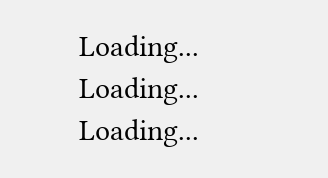Loading...
Loading...
Loading...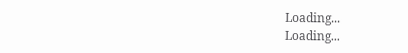Loading...
Loading...